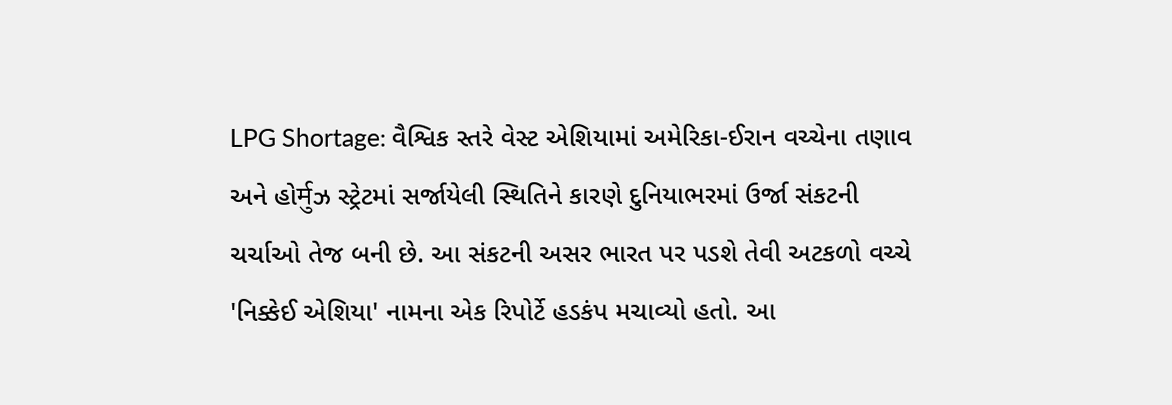LPG Shortage: વૈશ્વિક સ્તરે વેસ્ટ એશિયામાં અમેરિકા-ઈરાન વચ્ચેના તણાવ અને હોर्मुઝ સ્ટ્રેટમાં સર્જાયેલી સ્થિતિને કારણે દુનિયાભરમાં ઉર્જા સંકટની ચર્ચાઓ તેજ બની છે. આ સંકટની અસર ભારત પર પડશે તેવી અટકળો વચ્ચે 'નિક્કેઈ એશિયા' નામના એક રિપોર્ટે હડકંપ મચાવ્યો હતો. આ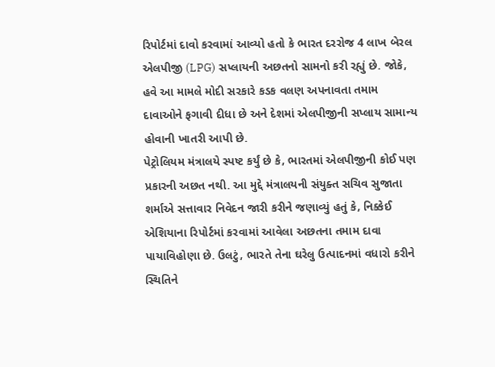રિપોર્ટમાં દાવો કરવામાં આવ્યો હતો કે ભારત દરરોજ 4 લાખ બેરલ એલપીજી (LPG) સપ્લાયની અછતનો સામનો કરી રહ્યું છે. જોકે, હવે આ મામલે મોદી સરકારે કડક વલણ અપનાવતા તમામ દાવાઓને ફગાવી દીધા છે અને દેશમાં એલપીજીની સપ્લાય સામાન્ય હોવાની ખાતરી આપી છે.
પેટ્રોલિયમ મંત્રાલયે સ્પષ્ટ કર્યું છે કે, ભારતમાં એલપીજીની કોઈ પણ પ્રકારની અછત નથી. આ મુદ્દે મંત્રાલયની સંયુક્ત સચિવ સુજાતા શર્માએ સત્તાવાર નિવેદન જારી કરીને જણાવ્યું હતું કે, નિક્કેઈ એશિયાના રિપોર્ટમાં કરવામાં આવેલા અછતના તમામ દાવા પાયાવિહોણા છે. ઉલટું, ભારતે તેના ઘરેલુ ઉત્પાદનમાં વધારો કરીને સ્થિતિને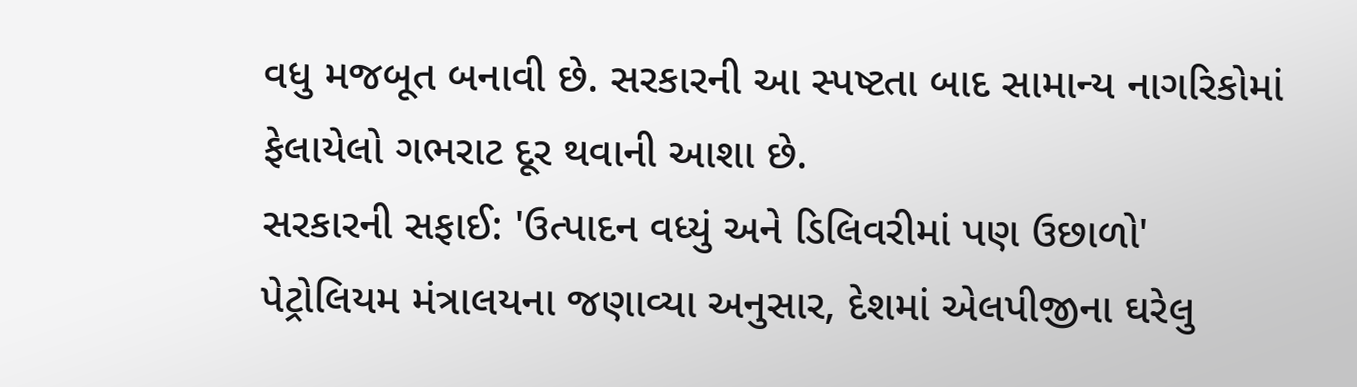વધુ મજબૂત બનાવી છે. સરકારની આ સ્પષ્ટતા બાદ સામાન્ય નાગરિકોમાં ફેલાયેલો ગભરાટ દૂર થવાની આશા છે.
સરકારની સફાઈ: 'ઉત્પાદન વધ્યું અને ડિલિવરીમાં પણ ઉછાળો'
પેટ્રોલિયમ મંત્રાલયના જણાવ્યા અનુસાર, દેશમાં એલપીજીના ઘરેલુ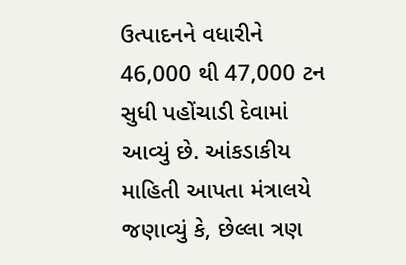ઉત્પાદનને વધારીને 46,000 થી 47,000 ટન સુધી પહોંચાડી દેવામાં આવ્યું છે. આંકડાકીય માહિતી આપતા મંત્રાલયે જણાવ્યું કે, છેલ્લા ત્રણ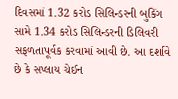દિવસમાં 1.32 કરોડ સિલિન્ડરની બુકિંગ સામે 1.34 કરોડ સિલિન્ડરની ડિલિવરી સફળતાપૂર્વક કરવામાં આવી છે. આ દર્શાવે છે કે સપ્લાય ચેઈન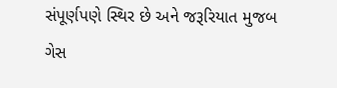સંપૂર્ણપણે સ્થિર છે અને જરૂરિયાત મુજબ ગેસ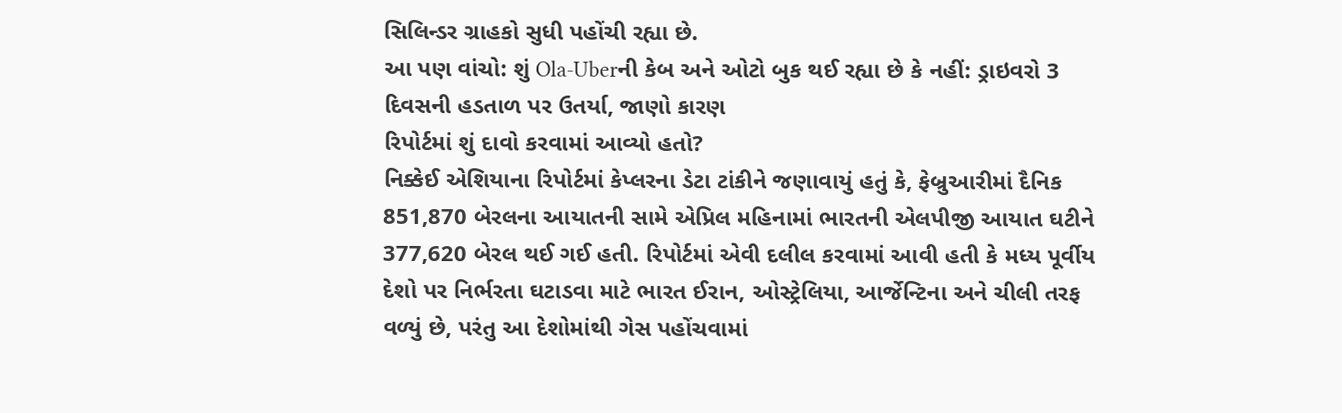સિલિન્ડર ગ્રાહકો સુધી પહોંચી રહ્યા છે.
આ પણ વાંચો: શું Ola-Uberની કેબ અને ઓટો બુક થઈ રહ્યા છે કે નહીં: ડ્રાઇવરો 3 દિવસની હડતાળ પર ઉતર્યા, જાણો કારણ
રિપોર્ટમાં શું દાવો કરવામાં આવ્યો હતો?
નિક્કેઈ એશિયાના રિપોર્ટમાં કેપ્લરના ડેટા ટાંકીને જણાવાયું હતું કે, ફેબ્રુઆરીમાં દૈનિક 851,870 બેરલના આયાતની સામે એપ્રિલ મહિનામાં ભારતની એલપીજી આયાત ઘટીને 377,620 બેરલ થઈ ગઈ હતી. રિપોર્ટમાં એવી દલીલ કરવામાં આવી હતી કે મધ્ય પૂર્વીય દેશો પર નિર્ભરતા ઘટાડવા માટે ભારત ઈરાન, ઓસ્ટ્રેલિયા, આર્જેન્ટિના અને ચીલી તરફ વળ્યું છે, પરંતુ આ દેશોમાંથી ગેસ પહોંચવામાં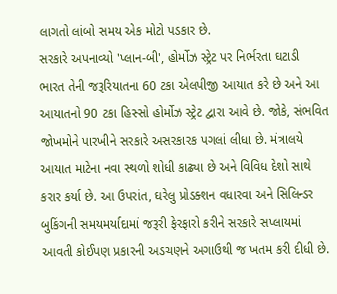લાગતો લાંબો સમય એક મોટો પડકાર છે.
સરકારે અપનાવ્યો 'પ્લાન-બી', હોર્મોઝ સ્ટ્રેટ પર નિર્ભરતા ઘટાડી
ભારત તેની જરૂરિયાતના 60 ટકા એલપીજી આયાત કરે છે અને આ આયાતનો 90 ટકા હિસ્સો હોર્મોઝ સ્ટ્રેટ દ્વારા આવે છે. જોકે, સંભવિત જોખમોને પારખીને સરકારે અસરકારક પગલાં લીધા છે. મંત્રાલયે આયાત માટેના નવા સ્થળો શોધી કાઢ્યા છે અને વિવિધ દેશો સાથે કરાર કર્યા છે. આ ઉપરાંત, ઘરેલુ પ્રોડક્શન વધારવા અને સિલિન્ડર બુકિંગની સમયમર્યાદામાં જરૂરી ફેરફારો કરીને સરકારે સપ્લાયમાં આવતી કોઈપણ પ્રકારની અડચણને અગાઉથી જ ખતમ કરી દીધી છે.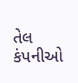તેલ કંપનીઓ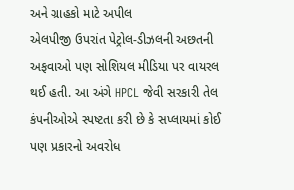અને ગ્રાહકો માટે અપીલ
એલપીજી ઉપરાંત પેટ્રોલ-ડીઝલની અછતની અફવાઓ પણ સોશિયલ મીડિયા પર વાયરલ થઈ હતી. આ અંગે HPCL જેવી સરકારી તેલ કંપનીઓએ સ્પષ્ટતા કરી છે કે સપ્લાયમાં કોઈ પણ પ્રકારનો અવરોધ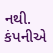નથી. કંપનીએ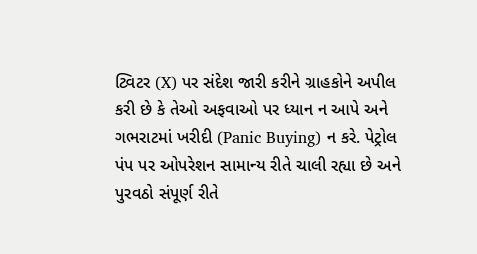ટ્વિટર (X) પર સંદેશ જારી કરીને ગ્રાહકોને અપીલ કરી છે કે તેઓ અફવાઓ પર ધ્યાન ન આપે અને ગભરાટમાં ખરીદી (Panic Buying) ન કરે. પેટ્રોલ પંપ પર ઓપરેશન સામાન્ય રીતે ચાલી રહ્યા છે અને પુરવઠો સંપૂર્ણ રીતે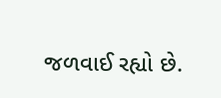જળવાઈ રહ્યો છે.